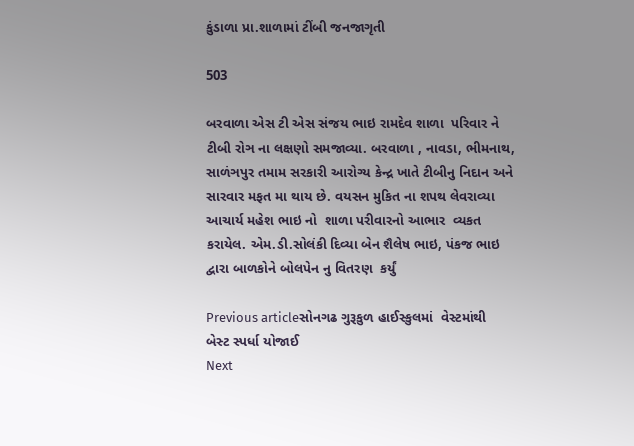કુંડાળા પ્રા.શાળામાં ટીંબી જનજાગૃતી

503

બરવાળા એસ ટી એસ સંજય ભાઇ રામદેવ શાળા  પરિવાર ને ટીબી રોઞ ના લક્ષણો સમજાવ્યા. બરવાળા , નાવડા, ભીમનાથ, સાળંઞપુર તમામ સરકારી આરોગ્ય કેન્દ્ર ખાતે ટીબીનુ નિદાન અને સારવાર મફત મા થાય છે. વયસન મુકિત ના શપથ લેવરાવ્યા  આચાર્ય મહેશ ભાઇ નો  શાળા પરીવારનો આભાર  વ્યકત કરાયેલ. એમ.ડી.સોલંકી દિવ્યા બેન શૈલેષ ભાઇ, પંકજ ભાઇ દ્વારા બાળકોને બોલપેન નુ વિતરણ  કર્યું

Previous articleસોનગઢ ગુરૂકુળ હાઈસ્કુલમાં  વેસ્ટમાંથી  બેસ્ટ સ્પર્ધા યોજાઈ
Next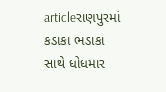articleરાણપુરમાં કડાકા ભડાકા સાથે ધોધમાર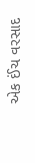એક ઈંચ વરસાદ